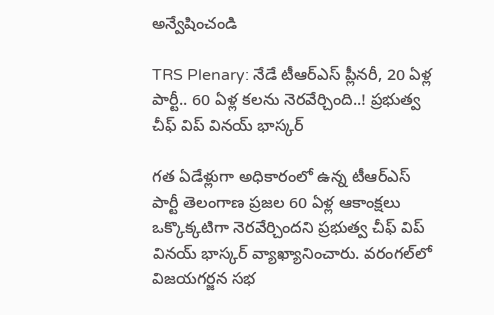అన్వేషించండి

TRS Plenary: నేడే టీఆర్ఎస్ ప్లీనరీ, 20 ఏళ్ల పార్టీ.. 60 ఏళ్ల కలను నెరవేర్చింది..! ప్రభుత్వ చీఫ్ విప్ వినయ్ భాస్కర్

గత ఏడేళ్లుగా అధికారంలో ఉన్న టీఆర్ఎస్ పార్టీ తెలంగాణ ప్రజల 60 ఏళ్ల ఆకాంక్షలు ఒక్కొక్కటిగా నెరవేర్చిందని ప్రభుత్వ చీఫ్ విప్ వినయ్ భాస్కర్ వ్యాఖ్యానించారు. వరంగల్‌లో విజయగర్జన సభ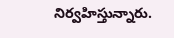నిర్వహిస్తున్నారు.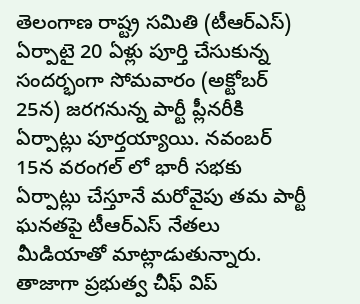తెలంగాణ రాష్ట్ర సమితి (టీఆర్ఎస్) ఏర్పాటై 20 ఏళ్లు పూర్తి చేసుకున్న సందర్భంగా సోమవారం (అక్టోబర్ 25న) జరగనున్న పార్టీ ప్లీనరీకి ఏర్పాట్లు పూర్తయ్యాయి. నవంబర్ 15న వరంగల్ లో భారీ సభకు ఏర్పాట్లు చేస్తూనే మరోవైపు తమ పార్టీ ఘనతపై టీఆర్ఎస్ నేతలు మీడియాతో మాట్లాడుతున్నారు. తాజాగా ప్రభుత్వ చీఫ్ విప్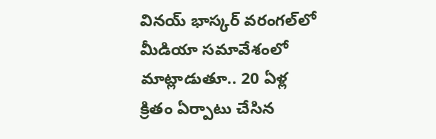వినయ్ భాస్కర్ వరంగల్‌లో మీడియా సమావేశంలో మాట్లాడుతూ.. 20 ఏళ్ల క్రితం ఏర్పాటు చేసిన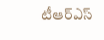టీఆర్‌ఎస్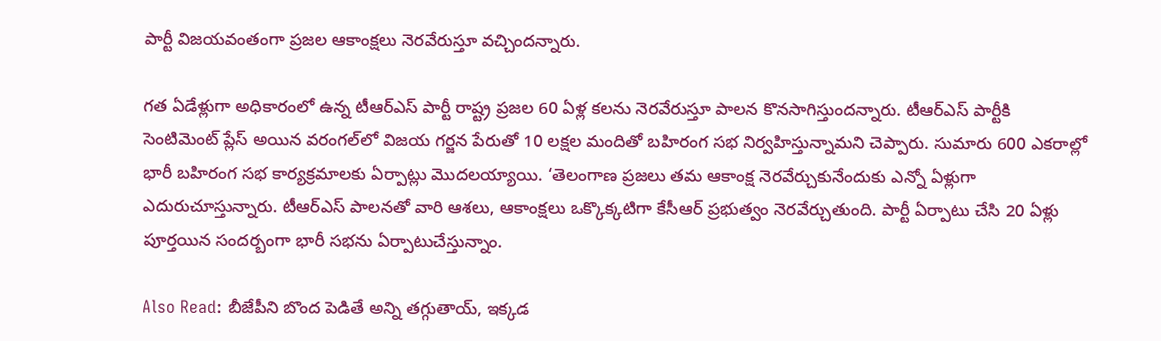పార్టీ విజయవంతంగా ప్రజల ఆకాంక్షలు నెరవేరుస్తూ వచ్చిందన్నారు.

గత ఏడేళ్లుగా అధికారంలో ఉన్న టీఆర్ఎస్ పార్టీ రాష్ట్ర ప్రజల 60 ఏళ్ల కలను నెరవేరుస్తూ పాలన కొనసాగిస్తుందన్నారు. టీఆర్ఎస్ పార్టీకి సెంటిమెంట్ ప్లేస్ అయిన వరంగల్‌లో విజయ గర్జన పేరుతో 10 లక్షల మందితో బహిరంగ సభ నిర్వహిస్తున్నామని చెప్పారు. సుమారు 600 ఎకరాల్లో భారీ బహిరంగ సభ కార్యక్రమాలకు ఏర్పాట్లు మొదలయ్యాయి. ‘తెలంగాణ ప్రజలు తమ ఆకాంక్ష నెరవేర్చుకునేందుకు ఎన్నో ఏళ్లుగా ఎదురుచూస్తున్నారు. టీఆర్ఎస్ పాలనతో వారి ఆశలు, ఆకాంక్షలు ఒక్కొక్కటిగా కేసీఆర్ ప్రభుత్వం నెరవేర్చుతుంది. పార్టీ ఏర్పాటు చేసి 20 ఏళ్లు పూర్తయిన సందర్బంగా భారీ సభను ఏర్పాటుచేస్తున్నాం.

Also Read: బీజేపీని బొంద పెడితే అన్ని తగ్గుతాయ్, ఇక్కడ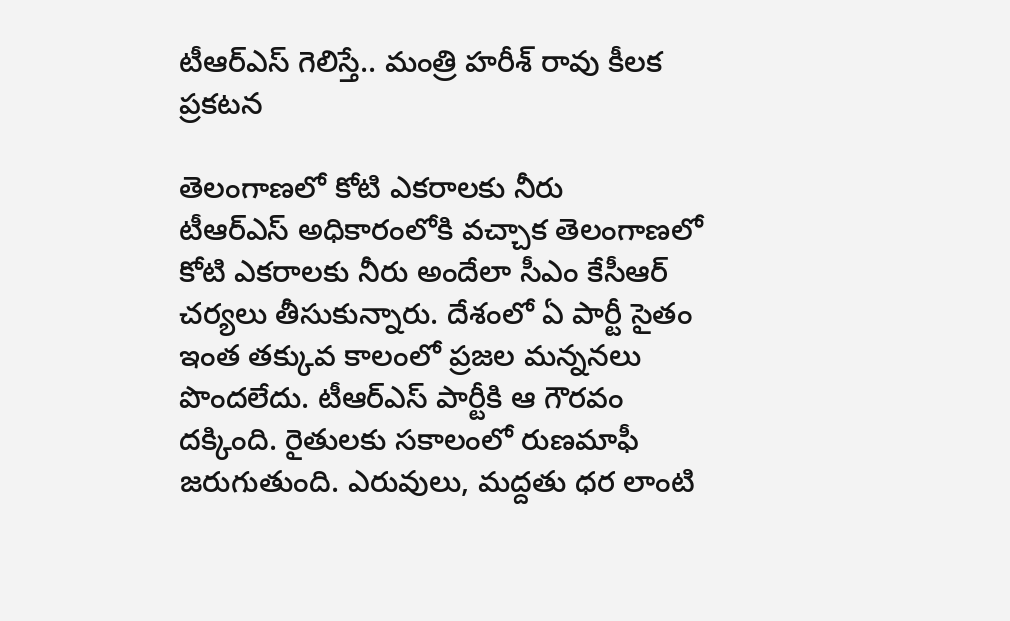టీఆర్ఎస్ గెలిస్తే.. మంత్రి హరీశ్ రావు కీలక ప్రకటన

తెలంగాణలో కోటి ఎకరాలకు నీరు
టీఆర్ఎస్ అధికారంలోకి వచ్చాక తెలంగాణలో కోటి ఎకరాలకు నీరు అందేలా సీఎం కేసీఆర్ చర్యలు తీసుకున్నారు. దేశంలో ఏ పార్టీ సైతం ఇంత తక్కువ కాలంలో ప్రజల మన్ననలు పొందలేదు. టీఆర్ఎస్ పార్టీకి ఆ గౌరవం దక్కింది. రైతులకు సకాలంలో రుణమాఫీ జరుగుతుంది. ఎరువులు, మద్దతు ధర లాంటి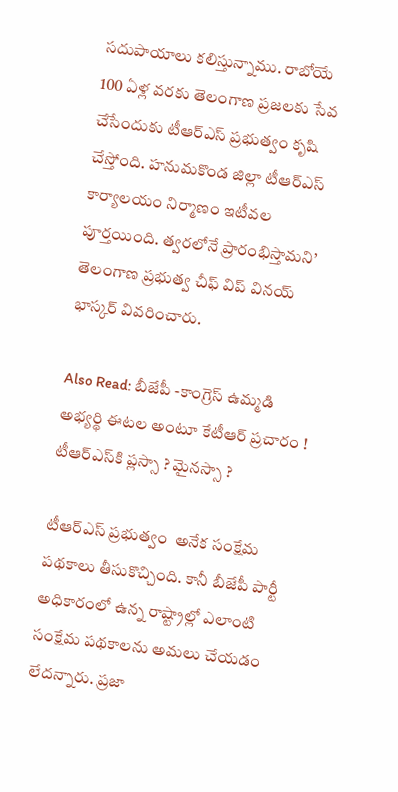సదుపాయాలు కలిస్తున్నాము. రాబోయే 100 ఏళ్ల వరకు తెలంగాణ ప్రజలకు సేవ చేసేందుకు టీఆర్‌ఎస్ ప్రభుత్వం కృషి చేస్తోంది. హనుమకొండ జిల్లా టీఆర్ఎస్ కార్యాలయం నిర్మాణం ఇటీవల పూర్తయింది. త్వరలోనే ప్రారంభిస్తామని’ తెలంగాణ ప్రభుత్వ చీఫ్ విప్ వినయ్ భాస్కర్ వివరించారు.

Also Read: బీజేపీ -కాంగ్రెస్ ఉమ్మడి అభ్యర్థి ఈటల అంటూ కేటీఆర్ ప్రచారం ! టీఆర్ఎస్‌కి ప్లస్సా ? మైనస్సా ?

టీఆర్ఎస్ ప్రభుత్వం  అనేక సంక్షేమ పథకాలు తీసుకొచ్చింది. కానీ బీజేపీ పార్టీ అధికారంలో ఉన్న రాష్ట్రాల్లో ఎలాంటి సంక్షేమ పథకాలను అమలు చేయడం లేదన్నారు. ప్రజా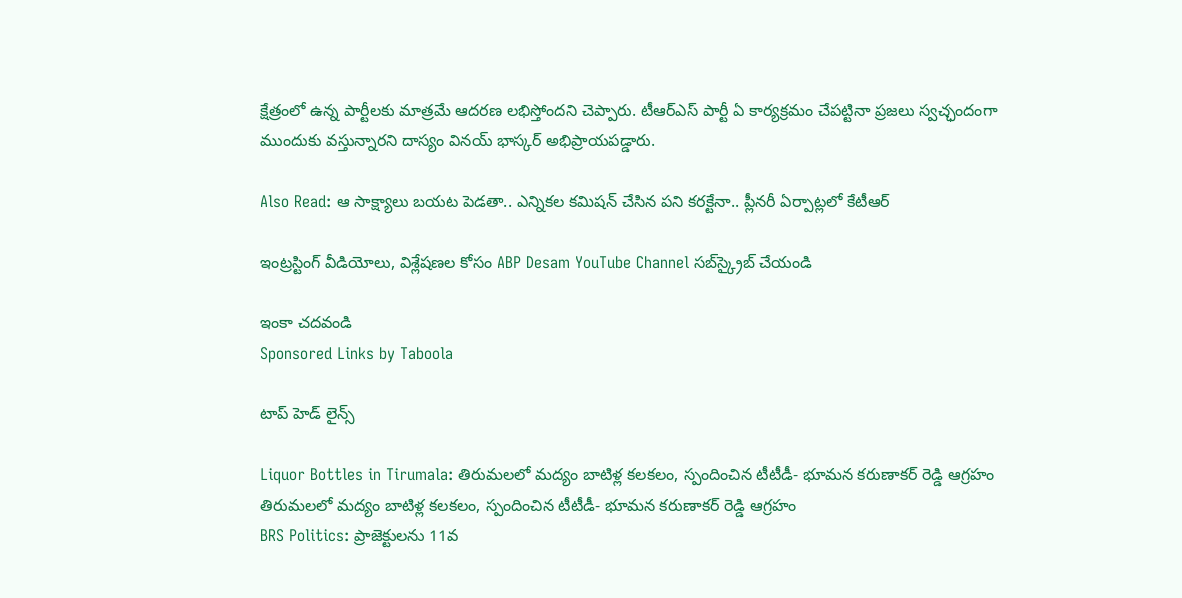క్షేత్రంలో ఉన్న పార్టీలకు మాత్రమే ఆదరణ లభిస్తోందని చెప్పారు. టీఆర్ఎస్ పార్టీ ఏ కార్యక్రమం చేపట్టినా ప్రజలు స్వచ్ఛందంగా ముందుకు వస్తున్నారని దాస్యం వినయ్ భాస్కర్ అభిప్రాయపడ్డారు.

Also Read: ఆ సాక్ష్యాలు బయట పెడతా.. ఎన్నికల కమిషన్ చేసిన పని కరక్టేనా.. ప్లీనరీ ఏర్పాట్లలో కేటీఆర్

ఇంట్రస్టింగ్‌ వీడియోలు, విశ్లేషణల కోసం ABP Desam YouTube Channel సబ్‌స్క్రైబ్‌ చేయండి

ఇంకా చదవండి
Sponsored Links by Taboola

టాప్ హెడ్ లైన్స్

Liquor Bottles in Tirumala: తిరుమలలో మద్యం బాటిళ్ల కలకలం, స్పందించిన టీటీడీ- భూమన కరుణాకర్ రెడ్డి ఆగ్రహం
తిరుమలలో మద్యం బాటిళ్ల కలకలం, స్పందించిన టీటీడీ- భూమన కరుణాకర్ రెడ్డి ఆగ్రహం
BRS Politics: ప్రాజెక్టులను 11వ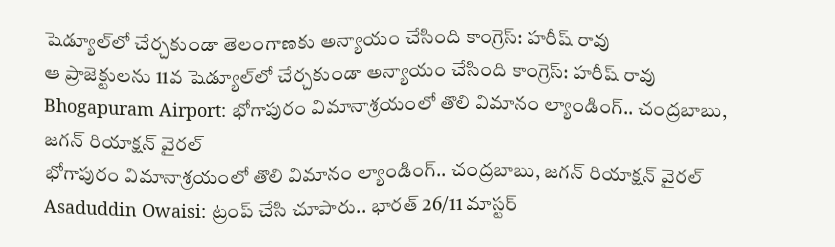షెడ్యూల్‌లో చేర్చకుండా తెలంగాణకు అన్యాయం చేసింది కాంగ్రెస్: హరీష్ రావు
ఆ ప్రాజెక్టులను 11వ షెడ్యూల్‌లో చేర్చకుండా అన్యాయం చేసింది కాంగ్రెస్: హరీష్ రావు
Bhogapuram Airport: భోగాపురం విమానాశ్రయంలో తొలి విమానం ల్యాండింగ్.. చంద్రబాబు, జగన్ రియాక్షన్ వైరల్
భోగాపురం విమానాశ్రయంలో తొలి విమానం ల్యాండింగ్.. చంద్రబాబు, జగన్ రియాక్షన్ వైరల్
Asaduddin Owaisi: ట్రంప్ చేసి చూపారు.. భారత్ 26/11 మాస్టర్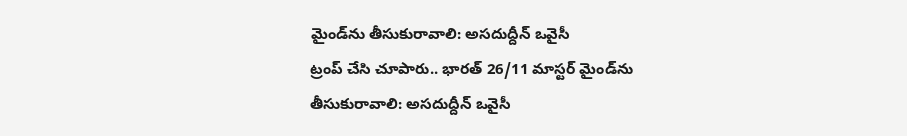మైండ్‌ను తీసుకురావాలి: అసదుద్దీన్ ఒవైసీ
ట్రంప్ చేసి చూపారు.. భారత్ 26/11 మాస్టర్ మైండ్‌ను తీసుకురావాలి: అసదుద్దీన్ ఒవైసీ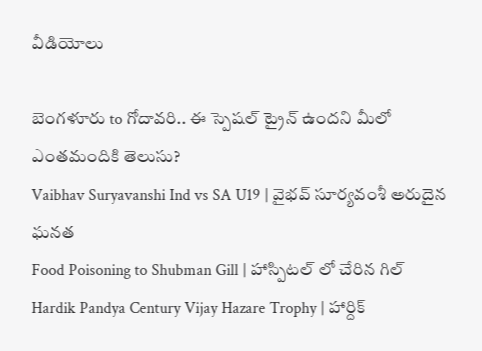వీడియోలు

బెంగళూరు to గోదావరి.. ఈ స్పెషల్ ట్రైన్ ఉందని మీలో ఎంతమందికి తెలుసు?
Vaibhav Suryavanshi Ind vs SA U19 | వైభవ్ సూర్యవంశీ అరుదైన ఘనత
Food Poisoning to Shubman Gill | హాస్పిటల్ లో చేరిన గిల్
Hardik Pandya Century Vijay Hazare Trophy | హార్దిక్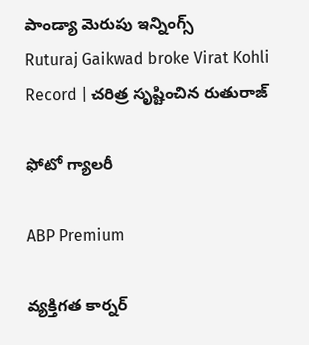పాండ్యా మెరుపు ఇన్నింగ్స్
Ruturaj Gaikwad broke Virat Kohli Record | చరిత్ర సృష్టించిన రుతురాజ్

ఫోటో గ్యాలరీ

ABP Premium

వ్యక్తిగత కార్నర్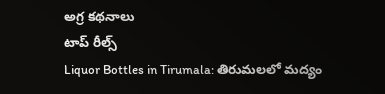అగ్ర కథనాలు
టాప్ రీల్స్
Liquor Bottles in Tirumala: తిరుమలలో మద్యం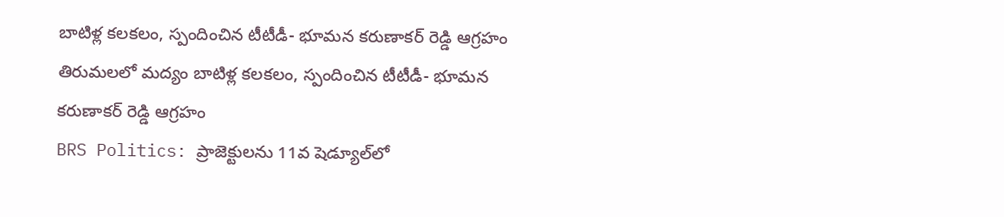బాటిళ్ల కలకలం, స్పందించిన టీటీడీ- భూమన కరుణాకర్ రెడ్డి ఆగ్రహం
తిరుమలలో మద్యం బాటిళ్ల కలకలం, స్పందించిన టీటీడీ- భూమన కరుణాకర్ రెడ్డి ఆగ్రహం
BRS Politics: ప్రాజెక్టులను 11వ షెడ్యూల్‌లో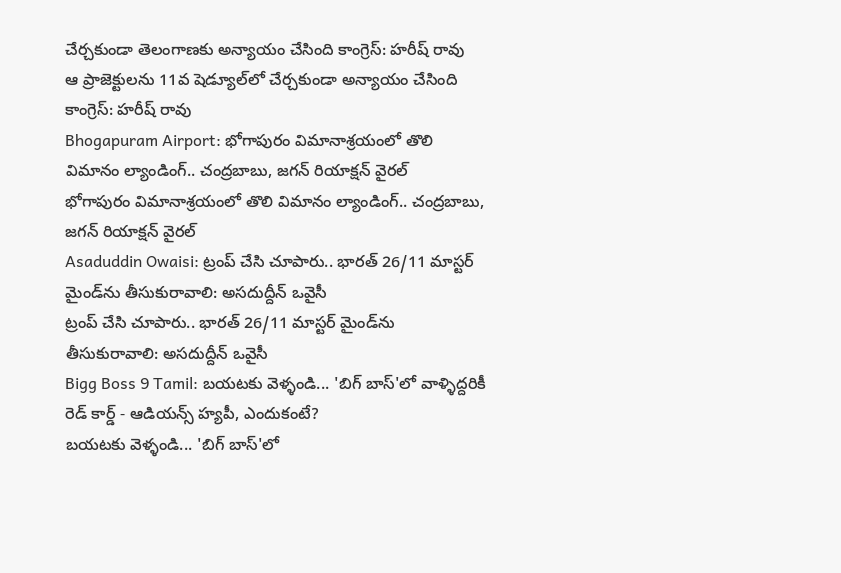చేర్చకుండా తెలంగాణకు అన్యాయం చేసింది కాంగ్రెస్: హరీష్ రావు
ఆ ప్రాజెక్టులను 11వ షెడ్యూల్‌లో చేర్చకుండా అన్యాయం చేసింది కాంగ్రెస్: హరీష్ రావు
Bhogapuram Airport: భోగాపురం విమానాశ్రయంలో తొలి విమానం ల్యాండింగ్.. చంద్రబాబు, జగన్ రియాక్షన్ వైరల్
భోగాపురం విమానాశ్రయంలో తొలి విమానం ల్యాండింగ్.. చంద్రబాబు, జగన్ రియాక్షన్ వైరల్
Asaduddin Owaisi: ట్రంప్ చేసి చూపారు.. భారత్ 26/11 మాస్టర్ మైండ్‌ను తీసుకురావాలి: అసదుద్దీన్ ఒవైసీ
ట్రంప్ చేసి చూపారు.. భారత్ 26/11 మాస్టర్ మైండ్‌ను తీసుకురావాలి: అసదుద్దీన్ ఒవైసీ
Bigg Boss 9 Tamil: బయటకు వెళ్ళండి... 'బిగ్ బాస్'లో వాళ్ళిద్దరికీ రెడ్ కార్డ్ - ఆడియన్స్‌ హ్యపీ, ఎందుకంటే?
బయటకు వెళ్ళండి... 'బిగ్ బాస్'లో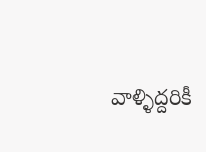వాళ్ళిద్దరికీ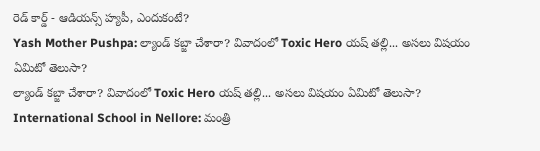రెడ్ కార్డ్ - ఆడియన్స్‌ హ్యపీ, ఎందుకంటే?
Yash Mother Pushpa: ల్యాండ్ కబ్జా చేశారా? వివాదంలో Toxic Hero యష్ తల్లి... అసలు విషయం ఏమిటో తెలుసా?
ల్యాండ్ కబ్జా చేశారా? వివాదంలో Toxic Hero యష్ తల్లి... అసలు విషయం ఏమిటో తెలుసా?
International School in Nellore: మంత్రి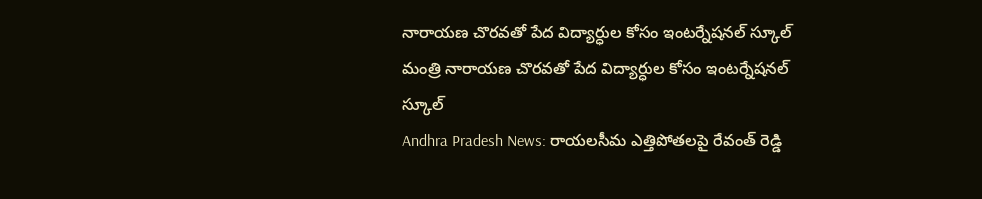నారాయణ చొరవతో పేద విద్యార్ధుల కోసం ఇంటర్నేషనల్ స్కూల్
మంత్రి నారాయణ చొరవతో పేద విద్యార్ధుల కోసం ఇంటర్నేషనల్ స్కూల్
Andhra Pradesh News: రాయలసీమ ఎత్తిపోతలపై రేవంత్ రెడ్డి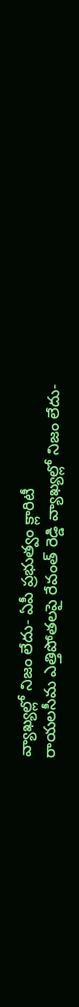వ్యాఖ్యల్లో నిజం లేదు- ఏపీ ప్రభుత్వం క్లారిటీ
రాయలసీమ ఎత్తిపోతలపై రేవంత్ రెడ్డి వ్యాఖ్యల్లో నిజం లేదు-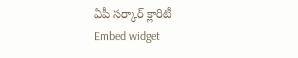ఏపీ సర్కార్ క్లారిటీ
Embed widget